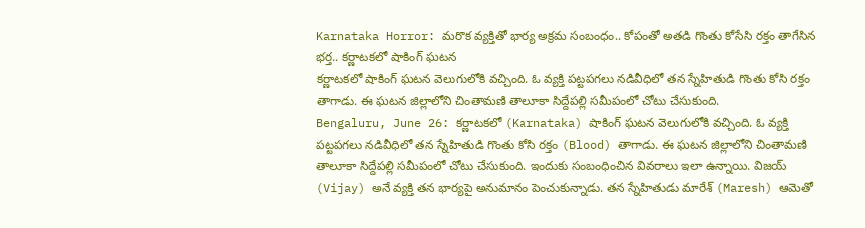Karnataka Horror: మరొక వ్యక్తితో భార్య అక్రమ సంబంధం.. కోపంతో అతడి గొంతు కోసేసి రక్తం తాగేసిన భర్త.. కర్ణాటకలో షాకింగ్ ఘటన
కర్ణాటకలో షాకింగ్ ఘటన వెలుగులోకి వచ్చింది. ఓ వ్యక్తి పట్టపగలు నడివీధిలో తన స్నేహితుడి గొంతు కోసి రక్తం తాగాడు. ఈ ఘటన జిల్లాలోని చింతామణి తాలూకా సిద్దేపల్లి సమీపంలో చోటు చేసుకుంది.
Bengaluru, June 26: కర్ణాటకలో (Karnataka) షాకింగ్ ఘటన వెలుగులోకి వచ్చింది. ఓ వ్యక్తి పట్టపగలు నడివీధిలో తన స్నేహితుడి గొంతు కోసి రక్తం (Blood) తాగాడు. ఈ ఘటన జిల్లాలోని చింతామణి తాలూకా సిద్దేపల్లి సమీపంలో చోటు చేసుకుంది. ఇందుకు సంబంధించిన వివరాలు ఇలా ఉన్నాయి. విజయ్ (Vijay) అనే వ్యక్తి తన భార్యపై అనుమానం పెంచుకున్నాడు. తన స్నేహితుడు మారేశ్ (Maresh) ఆమెతో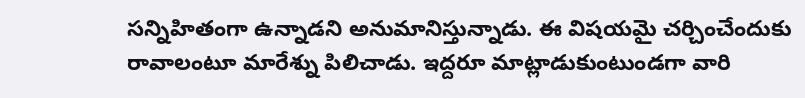సన్నిహితంగా ఉన్నాడని అనుమానిస్తున్నాడు. ఈ విషయమై చర్చించేందుకు రావాలంటూ మారేశ్ను పిలిచాడు. ఇద్దరూ మాట్లాడుకుంటుండగా వారి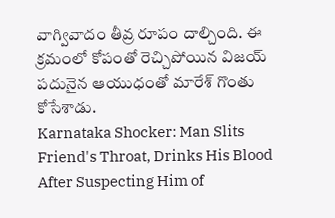వాగ్వివాదం తీవ్ర రూపం దాల్చింది. ఈ క్రమంలో కోపంతో రెచ్చిపోయిన విజయ్ పదునైన ఆయుధంతో మారేశ్ గొంతు కోసేశాడు.
Karnataka Shocker: Man Slits Friend's Throat, Drinks His Blood After Suspecting Him of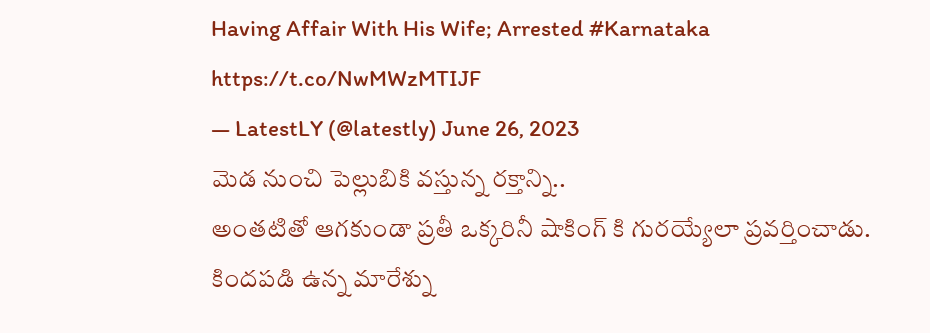Having Affair With His Wife; Arrested #Karnataka https://t.co/NwMWzMTIJF
— LatestLY (@latestly) June 26, 2023
మెడ నుంచి పెల్లుబికి వస్తున్న రక్తాన్ని..
అంతటితో ఆగకుండా ప్రతీ ఒక్కరినీ షాకింగ్ కి గురయ్యేలా ప్రవర్తించాడు. కిందపడి ఉన్న మారేశ్ను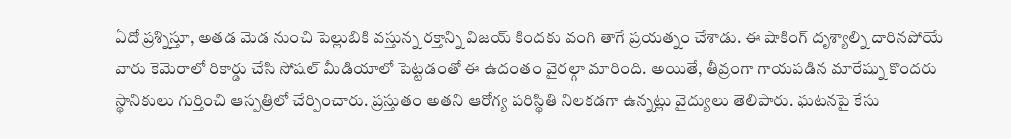ఏదో ప్రశ్నిస్తూ, అతడ మెడ నుంచి పెల్లుబికి వస్తున్న రక్తాన్ని విజయ్ కిందకు వంగి తాగే ప్రయత్నం చేశాడు. ఈ షాకింగ్ దృశ్యాల్ని దారినపోయే వారు కెమెరాలో రికార్డు చేసి సోషల్ మీడియాలో పెట్టడంతో ఈ ఉదంతం వైరల్గా మారింది. అయితే, తీవ్రంగా గాయపడిన మారేష్ను కొందరు స్థానికులు గుర్తించి ఆస్పత్రిలో చేర్పించారు. ప్రస్తుతం అతని ఆరోగ్య పరిస్థితి నిలకడగా ఉన్నట్లు వైద్యులు తెలిపారు. ఘటనపై కేసు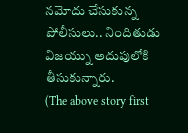నమోదు చేసుకున్న పోలీసులు.. నిందితుడు విజయ్ను అదుపులోకి తీసుకున్నారు.
(The above story first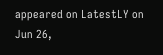appeared on LatestLY on Jun 26,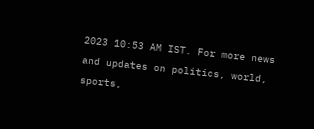2023 10:53 AM IST. For more news and updates on politics, world, sports,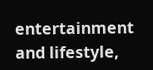entertainment and lifestyle,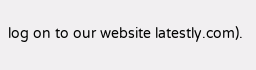log on to our website latestly.com).